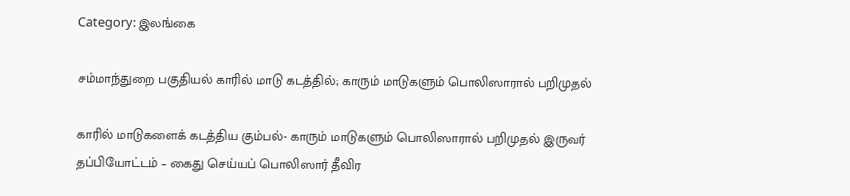Category: இலங்கை

சம்மாந்துறை பகுதியல் காரில் மாடு கடத்தில்; காரும் மாடுகளும் பொலிஸாரால் பறிமுதல்

காரில் மாடுகளைக் கடத்திய கும்பல்- காரும் மாடுகளும் பொலிஸாரால் பறிமுதல் இருவர் தப்பியோட்டம் – கைது செய்யப் பொலிஸார் தீவிர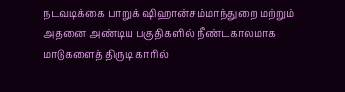நடவடிக்கை பாறுக் ஷிஹான்சம்மாந்துறை மற்றும் அதனை அண்டிய பகுதிகளில் நீண்டகாலமாக மாடுகளைத் திருடி காரில்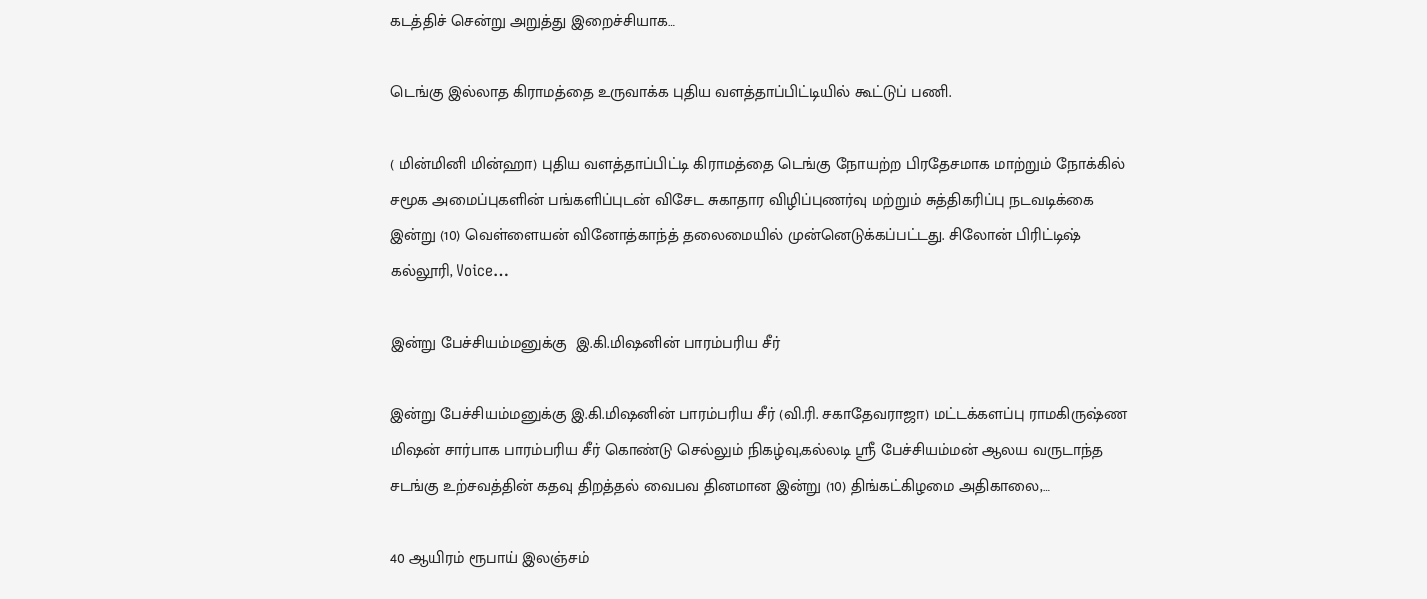கடத்திச் சென்று அறுத்து இறைச்சியாக…

டெங்கு இல்லாத கிராமத்தை உருவாக்க புதிய வளத்தாப்பிட்டியில் கூட்டுப் பணி.

( மின்மினி மின்ஹா) புதிய வளத்தாப்பிட்டி கிராமத்தை டெங்கு நோயற்ற பிரதேசமாக மாற்றும் நோக்கில் சமூக அமைப்புகளின் பங்களிப்புடன் விசேட சுகாதார விழிப்புணர்வு மற்றும் சுத்திகரிப்பு நடவடிக்கை இன்று (10) வெள்ளையன் வினோத்காந்த் தலைமையில் முன்னெடுக்கப்பட்டது. சிலோன் பிரிட்டிஷ் கல்லூரி, Voice…

இன்று பேச்சியம்மனுக்கு  இ.கி.மிஷனின் பாரம்பரிய சீர்

இன்று பேச்சியம்மனுக்கு இ.கி.மிஷனின் பாரம்பரிய சீர் (வி.ரி. சகாதேவராஜா) மட்டக்களப்பு ராமகிருஷ்ண மிஷன் சார்பாக பாரம்பரிய சீர் கொண்டு செல்லும் நிகழ்வு,கல்லடி ஸ்ரீ பேச்சியம்மன் ஆலய வருடாந்த சடங்கு உற்சவத்தின் கதவு திறத்தல் வைபவ தினமான இன்று (10) திங்கட்கிழமை அதிகாலை,…

40 ஆயிரம் ரூபாய் இலஞ்சம்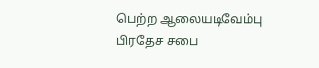பெற்ற ஆலையடிவேம்பு பிரதேச சபை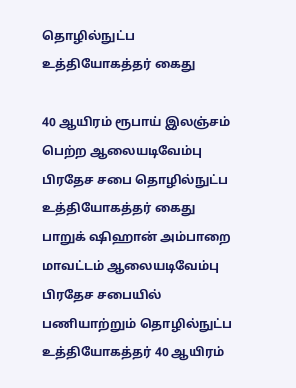தொழில்நுட்ப உத்தியோகத்தர் கைது

40 ஆயிரம் ரூபாய் இலஞ்சம் பெற்ற ஆலையடிவேம்பு பிரதேச சபை தொழில்நுட்ப உத்தியோகத்தர் கைது பாறுக் ஷிஹான் அம்பாறை மாவட்டம் ஆலையடிவேம்பு பிரதேச சபையில் பணியாற்றும் தொழில்நுட்ப உத்தியோகத்தர் 40 ஆயிரம்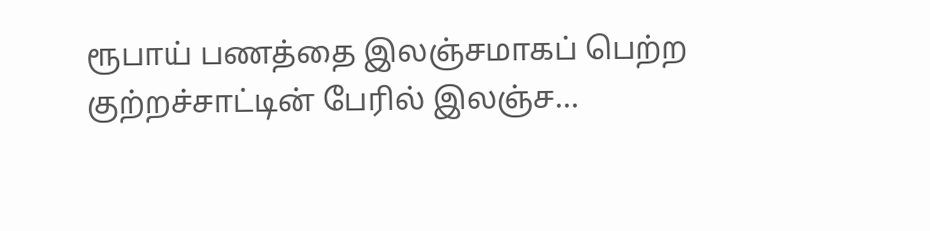ரூபாய் பணத்தை இலஞ்சமாகப் பெற்ற குற்றச்சாட்டின் பேரில் இலஞ்ச…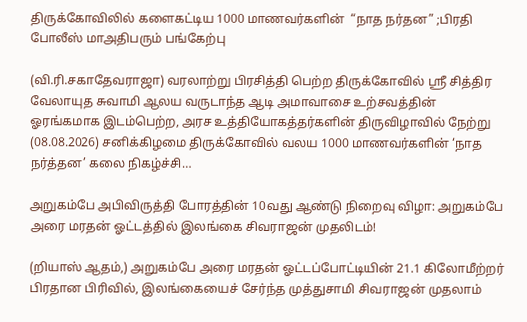திருக்கோவிலில் களைகட்டிய 1000 மாணவர்களின்  “நாத நர்தன” ;பிரதி போலீஸ் மாஅதிபரும் பங்கேற்பு

(வி.ரி.சகாதேவராஜா) வரலாற்று பிரசித்தி பெற்ற திருக்கோவில் ஸ்ரீ சித்திர வேலாயுத சுவாமி ஆலய வருடாந்த ஆடி அமாவாசை உற்சவத்தின் ஓரங்கமாக இடம்பெற்ற, அரச உத்தியோகத்தர்களின் திருவிழாவில் நேற்று (08.08.2026) சனிக்கிழமை திருக்கோவில் வலய 1000 மாணவர்களின் ‘நாத நர்த்தன’ கலை நிகழ்ச்சி…

அறுகம்பே அபிவிருத்தி போரத்தின் 10வது ஆண்டு நிறைவு விழா: அறுகம்பே அரை மரதன் ஓட்டத்தில் இலங்கை சிவராஜன் முதலிடம்!

(றியாஸ் ஆதம்,) அறுகம்பே அரை மரதன் ஓட்டப்போட்டியின் 21.1 கிலோமீற்றர் பிரதான பிரிவில், இலங்கையைச் சேர்ந்த முத்துசாமி சிவராஜன் முதலாம்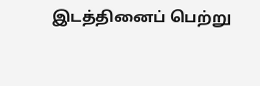இடத்தினைப் பெற்று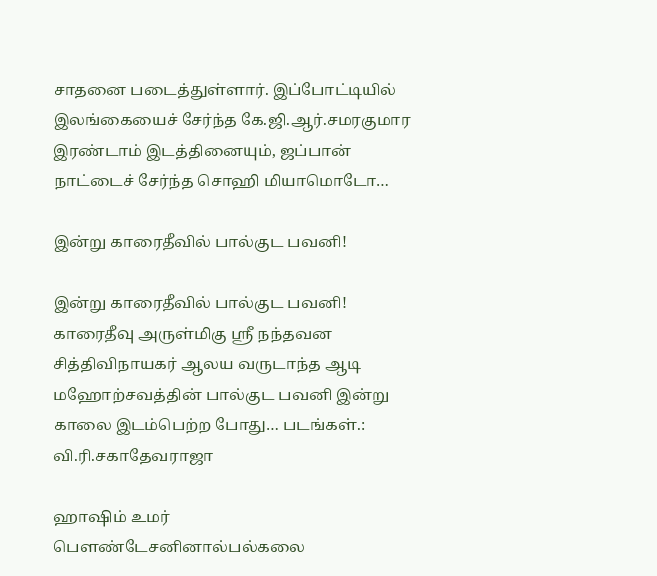சாதனை படைத்துள்ளார். இப்போட்டியில் இலங்கையைச் சேர்ந்த கே.ஜி.ஆர்.சமரகுமார இரண்டாம் இடத்தினையும், ஜப்பான் நாட்டைச் சேர்ந்த சொஹி மியாமொடோ…

இன்று காரைதீவில் பால்குட பவனி!

இன்று காரைதீவில் பால்குட பவனி! காரைதீவு அருள்மிகு ஸ்ரீ நந்தவன சித்திவிநாயகர் ஆலய வருடாந்த ஆடி மஹோற்சவத்தின் பால்குட பவனி இன்று காலை இடம்பெற்ற போது… படங்கள்.: வி.ரி.சகாதேவராஜா

ஹாஷிம் உமர் பௌண்டேசனினால்பல்கலை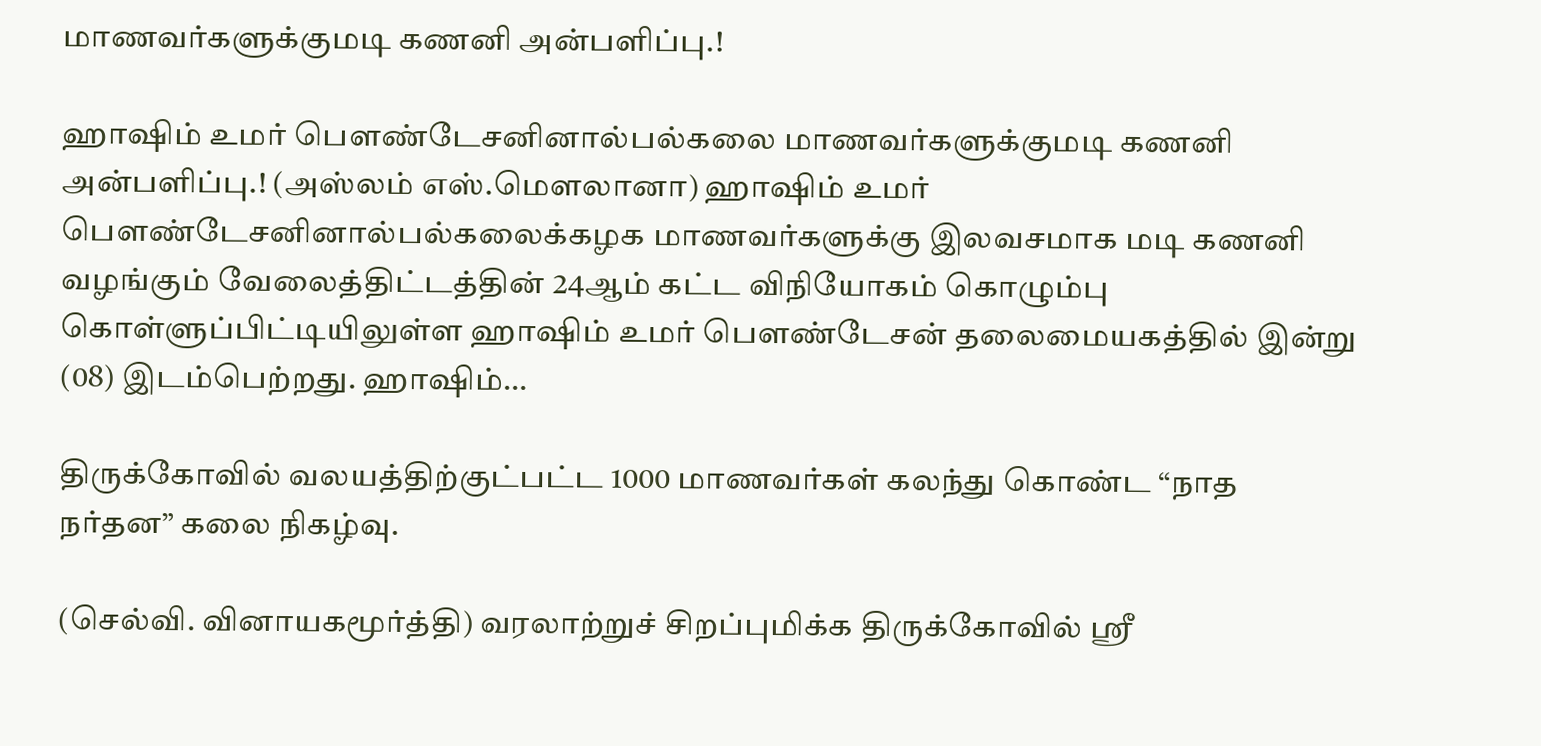மாணவர்களுக்குமடி கணனி அன்பளிப்பு.!

ஹாஷிம் உமர் பௌண்டேசனினால்பல்கலை மாணவர்களுக்குமடி கணனி அன்பளிப்பு.! (அஸ்லம் எஸ்.மௌலானா) ஹாஷிம் உமர் பௌண்டேசனினால்பல்கலைக்கழக மாணவர்களுக்கு இலவசமாக மடி கணனி வழங்கும் வேலைத்திட்டத்தின் 24ஆம் கட்ட விநியோகம் கொழும்பு கொள்ளுப்பிட்டியிலுள்ள ஹாஷிம் உமர் பௌண்டேசன் தலைமையகத்தில் இன்று (08) இடம்பெற்றது. ஹாஷிம்…

திருக்கோவில் வலயத்திற்குட்பட்ட 1000 மாணவர்கள் கலந்து கொண்ட “நாத நர்தன” கலை நிகழ்வு.

(செல்வி. வினாயகமூர்த்தி) வரலாற்றுச் சிறப்புமிக்க திருக்கோவில் ஸ்ரீ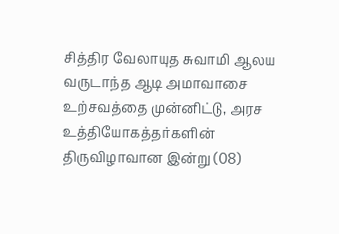சித்திர வேலாயுத சுவாமி ஆலய வருடாந்த ஆடி அமாவாசை உற்சவத்தை முன்னிட்டு, அரச உத்தியோகத்தர்களின் திருவிழாவான இன்று (08)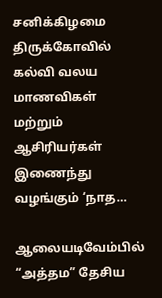சனிக்கிழமை திருக்கோவில் கல்வி வலய மாணவிகள் மற்றும் ஆசிரியர்கள் இணைந்து வழங்கும் ‘நாத…

ஆலையடிவேம்பில் “அத்தம” தேசிய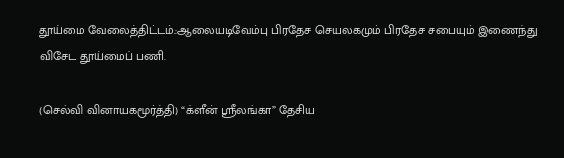தூய்மை வேலைத்திட்டம்.:ஆலையடிவேம்பு பிரதேச செயலகமும் பிரதேச சபையும் இணைந்து விசேட தூய்மைப் பணி.

(செல்வி வினாயகமூர்த்தி) “க்ளீன் ஸ்ரீலங்கா” தேசிய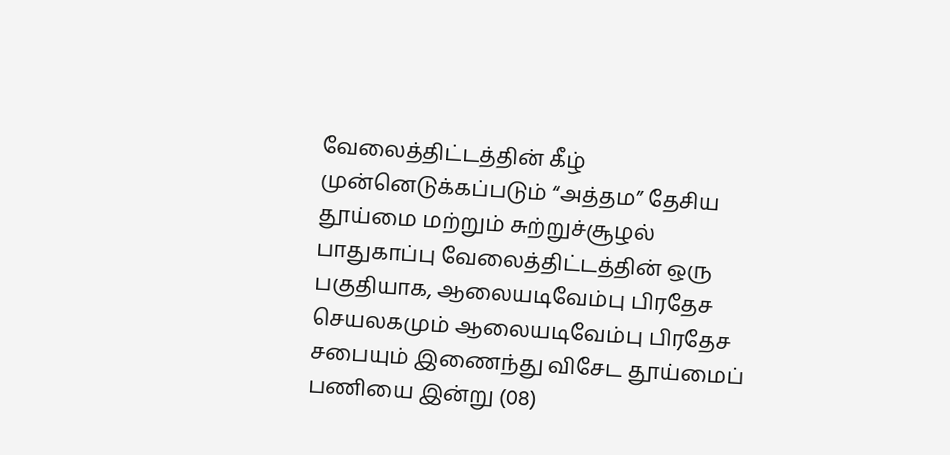வேலைத்திட்டத்தின் கீழ் முன்னெடுக்கப்படும் “அத்தம” தேசிய தூய்மை மற்றும் சுற்றுச்சூழல் பாதுகாப்பு வேலைத்திட்டத்தின் ஒரு பகுதியாக, ஆலையடிவேம்பு பிரதேச செயலகமும் ஆலையடிவேம்பு பிரதேச சபையும் இணைந்து விசேட தூய்மைப் பணியை இன்று (08)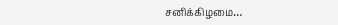சனிக்கிழமை…